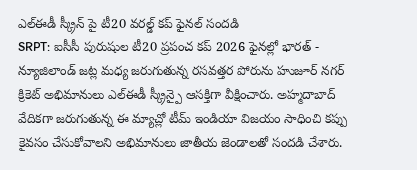ఎల్ఈడీ స్క్రీన్ పై టీ20 వరల్డ్ కప్ ఫైనల్ సందడి
SRPT: ఐసీసీ పురుషుల టీ20 ప్రపంచ కప్ 2026 ఫైనల్లో భారత్ - న్యూజిలాండ్ జట్ల మధ్య జరుగుతున్న రసవత్తర పోరును హుజూర్ నగర్ క్రికెట్ అభిమానులు ఎల్ఈడీ స్క్రీన్పై ఆసక్తిగా వీక్షించారు. అహ్మదాబాద్ వేదికగా జరుగుతున్న ఈ మ్యాచ్లో టీమ్ ఇండియా విజయం సాధించి కప్పు కైవసం చేసుకోవాలని అభిమానులు జాతీయ జెండాలతో సందడి చేశారు.